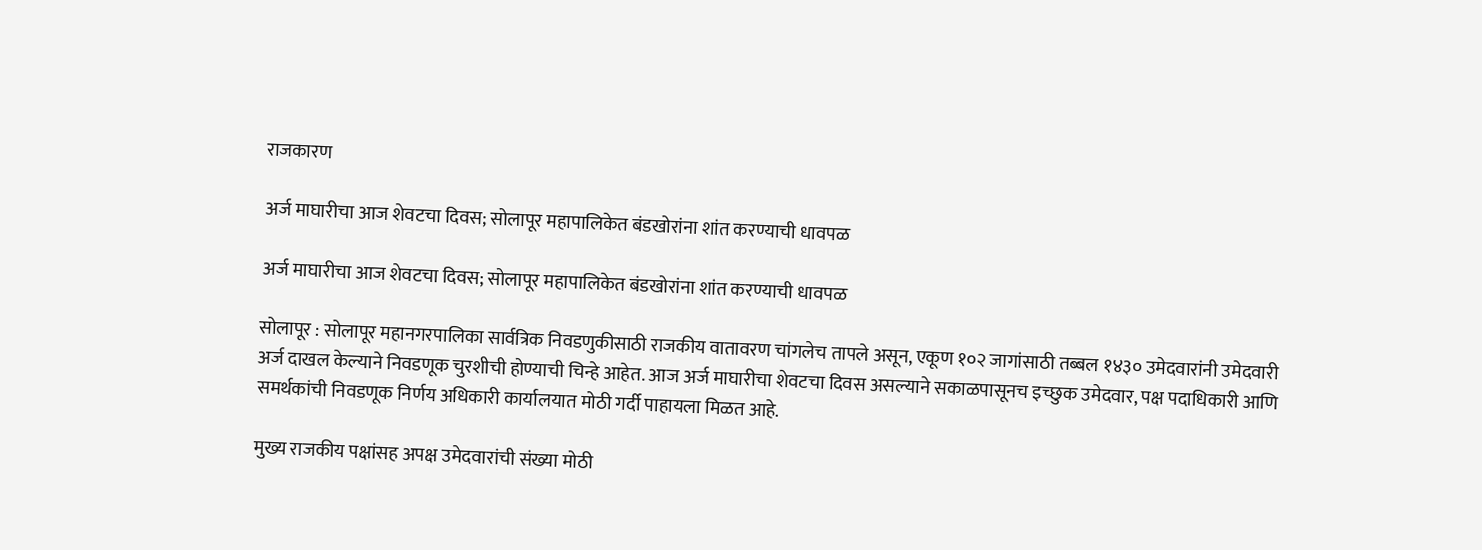राजकारण

अर्ज माघारीचा आज शेवटचा दिवस; सोलापूर महापालिकेत बंडखोरांना शांत करण्याची धावपळ

अर्ज माघारीचा आज शेवटचा दिवस; सोलापूर महापालिकेत बंडखोरांना शांत करण्याची धावपळ

सोलापूर : सोलापूर महानगरपालिका सार्वत्रिक निवडणुकीसाठी राजकीय वातावरण चांगलेच तापले असून, एकूण १०२ जागांसाठी तब्बल १४३० उमेदवारांनी उमेदवारी अर्ज दाखल केल्याने निवडणूक चुरशीची होण्याची चिन्हे आहेत. आज अर्ज माघारीचा शेवटचा दिवस असल्याने सकाळपासूनच इच्छुक उमेदवार, पक्ष पदाधिकारी आणि समर्थकांची निवडणूक निर्णय अधिकारी कार्यालयात मोठी गर्दी पाहायला मिळत आहे.

मुख्य राजकीय पक्षांसह अपक्ष उमेदवारांची संख्या मोठी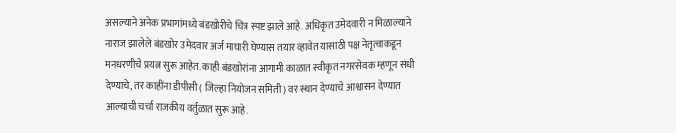असल्याने अनेक प्रभागांमध्ये बंडखोरीचे चित्र स्पष्ट झाले आहे. अधिकृत उमेदवारी न मिळाल्याने नाराज झालेले बंडखोर उमेदवार अर्ज माघारी घेण्यास तयार व्हावेत यासाठी पक्ष नेतृत्वाकडून मनधरणीचे प्रयत्न सुरू आहेत. काही बंडखोरांना आगामी काळात स्वीकृत नगरसेवक म्हणून संधी देण्याचे, तर काहींना डीपीसी ( जिल्हा नियोजन समिती) वर स्थान देण्याचे आश्वासन देण्यात आल्याची चर्चा राजकीय वर्तुळात सुरू आहे.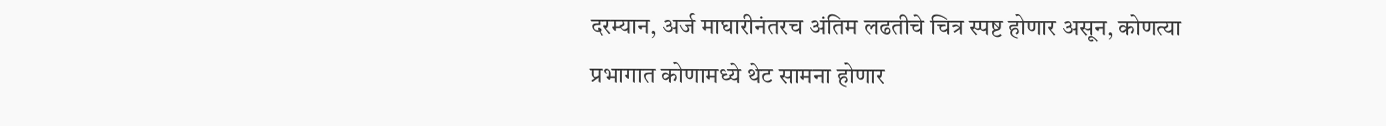दरम्यान, अर्ज माघारीनंतरच अंतिम लढतीचे चित्र स्पष्ट होणार असून, कोणत्या प्रभागात कोणामध्ये थेट सामना होणार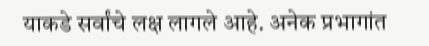याकडे सर्वांचे लक्ष लागले आहे. अनेक प्रभागांत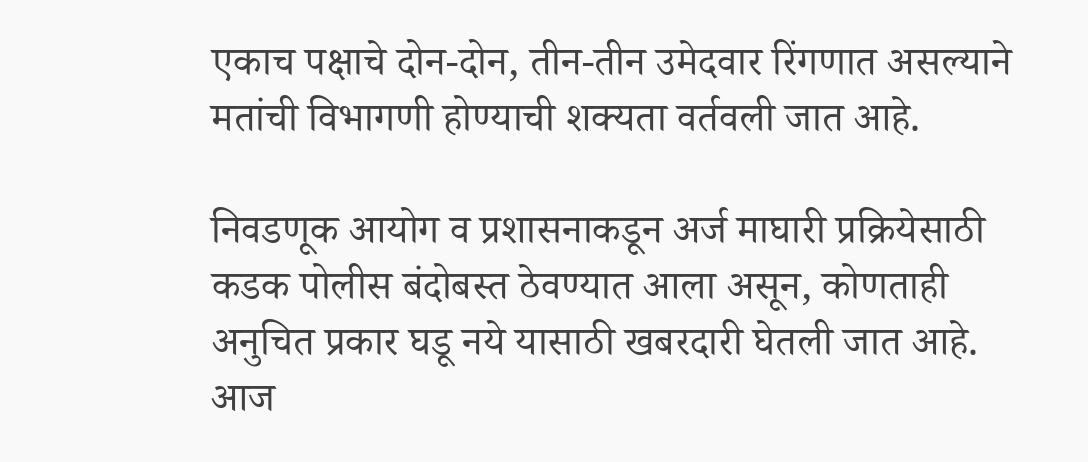एकाच पक्षाचे दोन-दोन, तीन-तीन उमेदवार रिंगणात असल्याने मतांची विभागणी होण्याची शक्यता वर्तवली जात आहे.

निवडणूक आयोग व प्रशासनाकडून अर्ज माघारी प्रक्रियेसाठी कडक पोलीस बंदोबस्त ठेवण्यात आला असून, कोणताही अनुचित प्रकार घडू नये यासाठी खबरदारी घेतली जात आहे. आज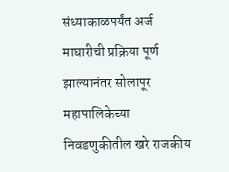संध्याकाळपर्यंत अर्ज माघारीची प्रक्रिया पूर्ण झाल्यानंतर सोलापूर महापालिकेच्या निवडणुकीतील खरे राजकीय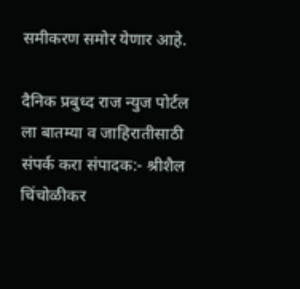समीकरण समोर येणार आहे.

दैनिक प्रबुध्द राज न्युज पोर्टल ला बातम्या व जाहिरातीसाठी संपर्क करा संपादक:- श्रीशैल चिंचोळीकर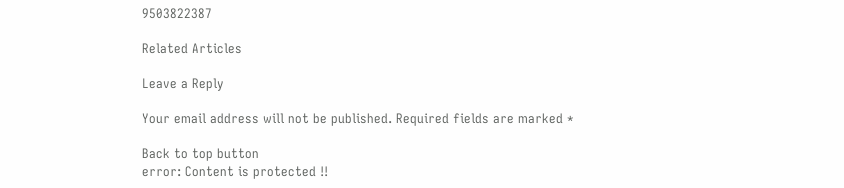9503822387

Related Articles

Leave a Reply

Your email address will not be published. Required fields are marked *

Back to top button
error: Content is protected !!